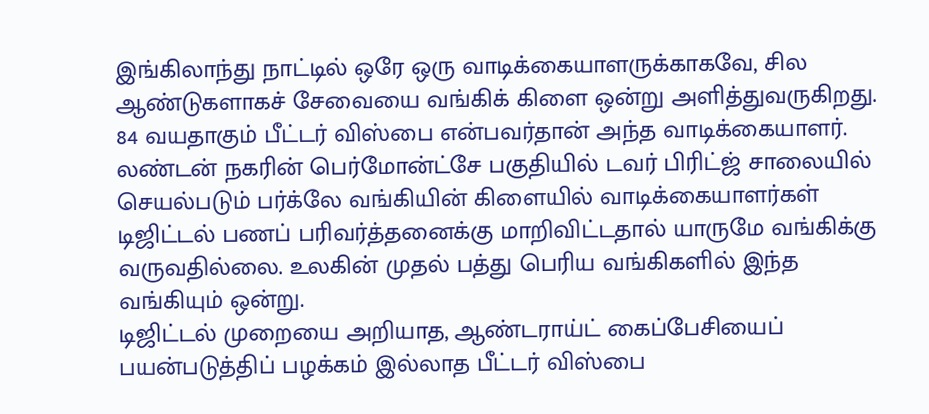இங்கிலாந்து நாட்டில் ஒரே ஒரு வாடிக்கையாளருக்காகவே, சில ஆண்டுகளாகச் சேவையை வங்கிக் கிளை ஒன்று அளித்துவருகிறது. 84 வயதாகும் பீட்டர் விஸ்பை என்பவர்தான் அந்த வாடிக்கையாளர்.
லண்டன் நகரின் பெர்மோன்ட்சே பகுதியில் டவர் பிரிட்ஜ் சாலையில் செயல்படும் பர்க்லே வங்கியின் கிளையில் வாடிக்கையாளர்கள் டிஜிட்டல் பணப் பரிவர்த்தனைக்கு மாறிவிட்டதால் யாருமே வங்கிக்கு வருவதில்லை. உலகின் முதல் பத்து பெரிய வங்கிகளில் இந்த வங்கியும் ஒன்று.
டிஜிட்டல் முறையை அறியாத, ஆண்டராய்ட் கைப்பேசியைப் பயன்படுத்திப் பழக்கம் இல்லாத பீட்டர் விஸ்பை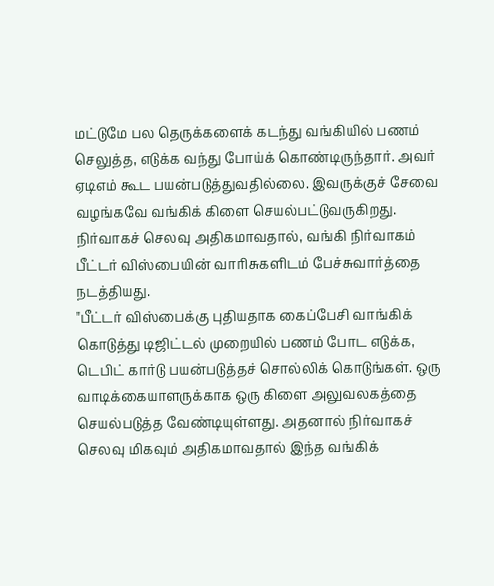மட்டுமே பல தெருக்களைக் கடந்து வங்கியில் பணம் செலுத்த, எடுக்க வந்து போய்க் கொண்டிருந்தார். அவர் ஏடிஎம் கூட பயன்படுத்துவதில்லை. இவருக்குச் சேவை வழங்கவே வங்கிக் கிளை செயல்பட்டுவருகிறது.
நிர்வாகச் செலவு அதிகமாவதால், வங்கி நிர்வாகம் பீட்டர் விஸ்பையின் வாரிசுகளிடம் பேச்சுவார்த்தை நடத்தியது.
"பீட்டர் விஸ்பைக்கு புதியதாக கைப்பேசி வாங்கிக் கொடுத்து டிஜிட்டல் முறையில் பணம் போட எடுக்க, டெபிட் கார்டு பயன்படுத்தச் சொல்லிக் கொடுங்கள். ஒரு வாடிக்கையாளருக்காக ஒரு கிளை அலுவலகத்தை செயல்படுத்த வேண்டியுள்ளது. அதனால் நிர்வாகச் செலவு மிகவும் அதிகமாவதால் இந்த வங்கிக்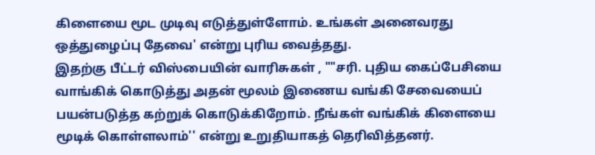கிளையை மூட முடிவு எடுத்துள்ளோம். உங்கள் அனைவரது ஒத்துழைப்பு தேவை' என்று புரிய வைத்தது.
இதற்கு பீட்டர் விஸ்பையின் வாரிசுகள் , ""சரி. புதிய கைப்பேசியை வாங்கிக் கொடுத்து அதன் மூலம் இணைய வங்கி சேவையைப் பயன்படுத்த கற்றுக் கொடுக்கிறோம். நீங்கள் வங்கிக் கிளையை மூடிக் கொள்ளலாம்'' என்று உறுதியாகத் தெரிவித்தனர்.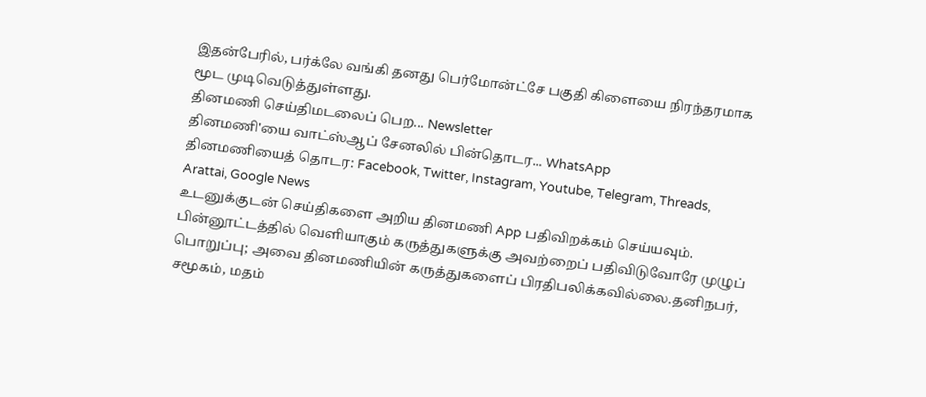இதன்பேரில், பர்க்லே வங்கி தனது பெர்மோன்ட்சே பகுதி கிளையை நிரந்தரமாக மூட முடிவெடுத்துள்ளது.
தினமணி செய்திமடலைப் பெற... Newsletter
தினமணி'யை வாட்ஸ்ஆப் சேனலில் பின்தொடர... WhatsApp
தினமணியைத் தொடர: Facebook, Twitter, Instagram, Youtube, Telegram, Threads, Arattai, Google News
உடனுக்குடன் செய்திகளை அறிய தினமணி App பதிவிறக்கம் செய்யவும்.
பின்னூட்டத்தில் வெளியாகும் கருத்துகளுக்கு அவற்றைப் பதிவிடுவோரே முழுப் பொறுப்பு; அவை தினமணியின் கருத்துகளைப் பிரதிபலிக்கவில்லை.தனிநபர், சமூகம், மதம்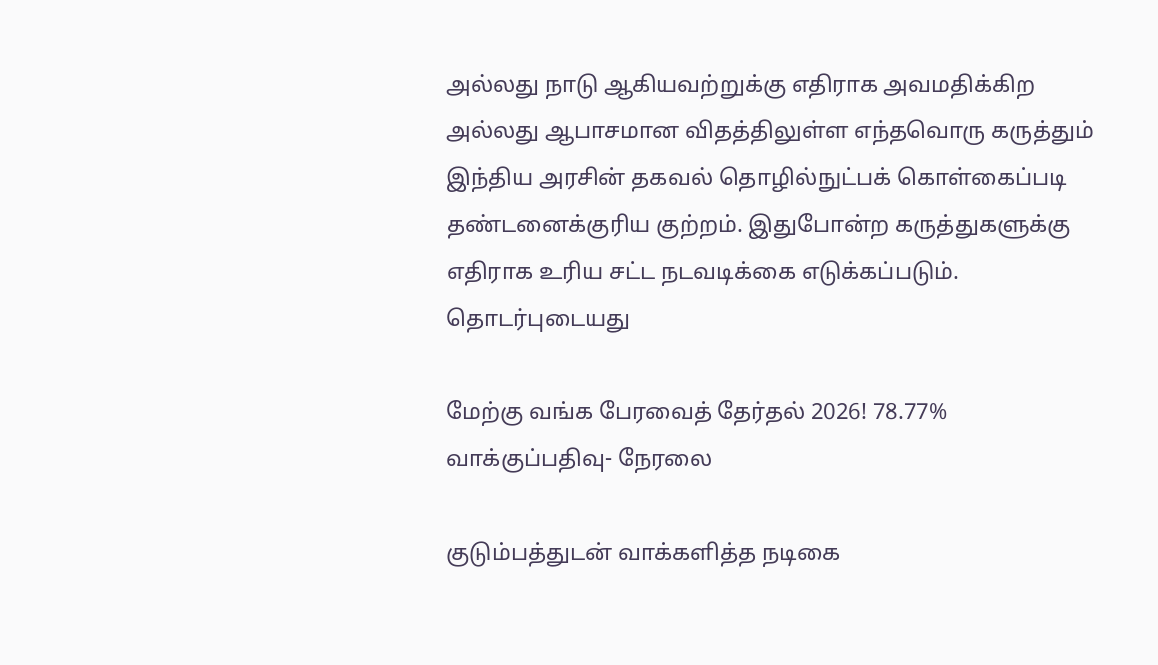அல்லது நாடு ஆகியவற்றுக்கு எதிராக அவமதிக்கிற அல்லது ஆபாசமான விதத்திலுள்ள எந்தவொரு கருத்தும் இந்திய அரசின் தகவல் தொழில்நுட்பக் கொள்கைப்படி தண்டனைக்குரிய குற்றம். இதுபோன்ற கருத்துகளுக்கு எதிராக உரிய சட்ட நடவடிக்கை எடுக்கப்படும்.
தொடர்புடையது

மேற்கு வங்க பேரவைத் தேர்தல் 2026! 78.77% வாக்குப்பதிவு- நேரலை

குடும்பத்துடன் வாக்களித்த நடிகை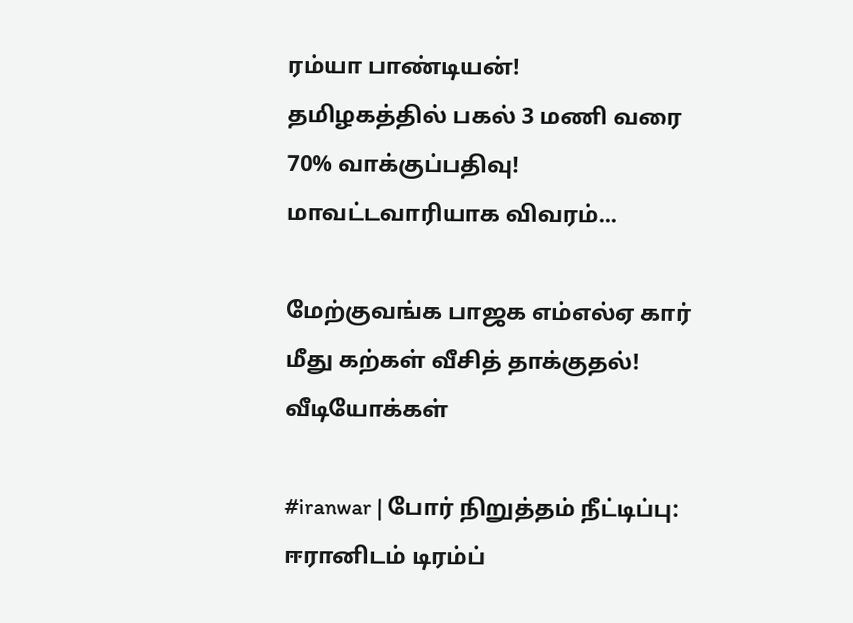ரம்யா பாண்டியன்!
தமிழகத்தில் பகல் 3 மணி வரை 70% வாக்குப்பதிவு! மாவட்டவாரியாக விவரம்...

மேற்குவங்க பாஜக எம்எல்ஏ கார் மீது கற்கள் வீசித் தாக்குதல்!
வீடியோக்கள்

#iranwar | போர் நிறுத்தம் நீட்டிப்பு: ஈரானிடம் டிரம்ப்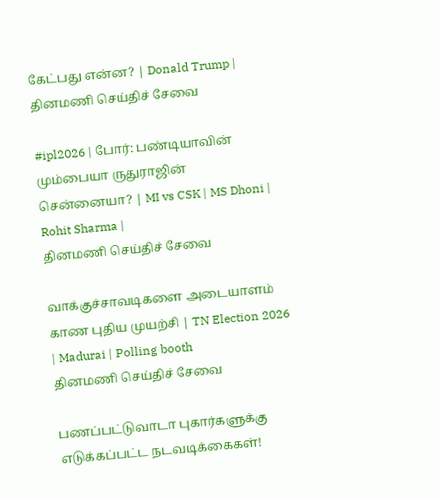கேட்பது என்ன? | Donald Trump |
தினமணி செய்திச் சேவை

#ipl2026 | போர்: பண்டியாவின் மும்பையா ருதுராஜின் சென்னையா? | MI vs CSK | MS Dhoni | Rohit Sharma |
தினமணி செய்திச் சேவை

வாக்குச்சாவடிகளை அடையாளம் காண புதிய முயற்சி | TN Election 2026 | Madurai | Polling booth
தினமணி செய்திச் சேவை

பணப்பட்டுவாடா புகார்களுக்கு எடுக்கப்பட்ட நடவடிக்கைகள்!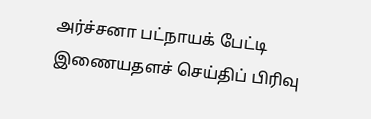அர்ச்சனா பட்நாயக் பேட்டி
இணையதளச் செய்திப் பிரிவு